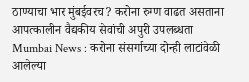ठाण्याचा भार मुंबईवरच? करोना रुग्ण वाढत असताना आपत्कालीन वैद्यकीय सेवांची अपुरी उपलब्धता
Mumbai News : करोना संसर्गाच्या दोन्ही लाटांवेळी आलेल्या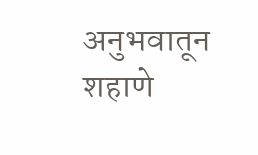अनुभवातून शहाणे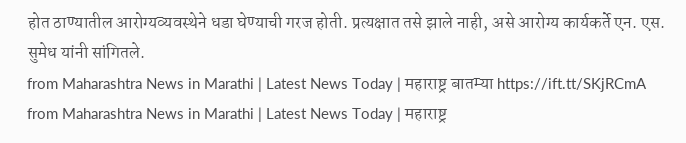होत ठाण्यातील आरोग्यव्यवस्थेने धडा घेण्याची गरज होती. प्रत्यक्षात तसे झाले नाही, असे आरोग्य कार्यकर्ते एन. एस. सुमेध यांनी सांगितले.
from Maharashtra News in Marathi | Latest News Today | महाराष्ट्र बातम्या https://ift.tt/SKjRCmA
from Maharashtra News in Marathi | Latest News Today | महाराष्ट्र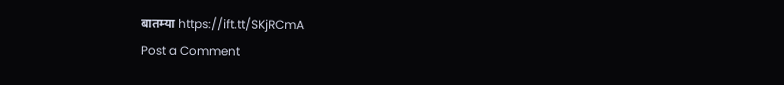बातम्या https://ift.tt/SKjRCmA
Post a Comment